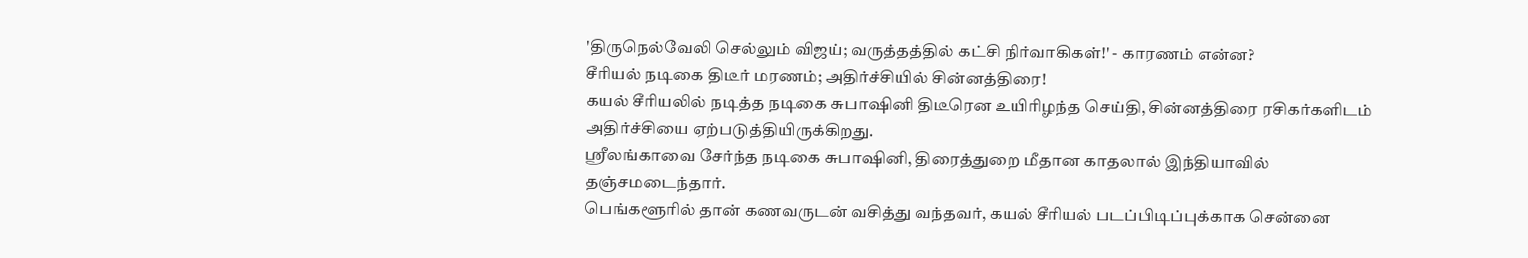'திருநெல்வேலி செல்லும் விஜய்; வருத்தத்தில் கட்சி நிர்வாகிகள்!' - காரணம் என்ன?
சீரியல் நடிகை திடீர் மரணம்; அதிர்ச்சியில் சின்னத்திரை!
கயல் சீரியலில் நடித்த நடிகை சுபாஷினி திடீரென உயிரிழந்த செய்தி, சின்னத்திரை ரசிகர்களிடம் அதிர்ச்சியை ஏற்படுத்தியிருக்கிறது.
ஸ்ரீலங்காவை சேர்ந்த நடிகை சுபாஷினி, திரைத்துறை மீதான காதலால் இந்தியாவில் தஞ்சமடைந்தார்.
பெங்களூரில் தான் கணவருடன் வசித்து வந்தவர், கயல் சீரியல் படப்பிடிப்புக்காக சென்னை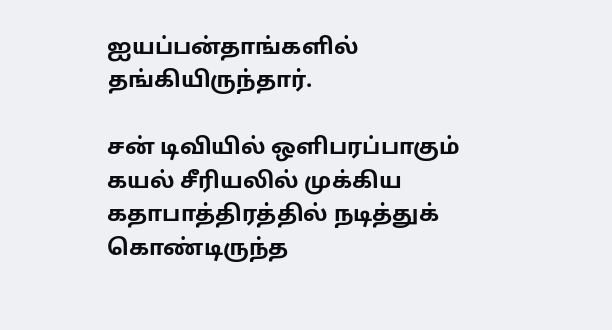ஐயப்பன்தாங்களில் தங்கியிருந்தார்.

சன் டிவியில் ஒளிபரப்பாகும் கயல் சீரியலில் முக்கிய கதாபாத்திரத்தில் நடித்துக் கொண்டிருந்த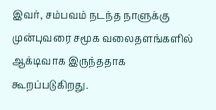இவர், சம்பவம் நடந்த நாளுக்கு முன்புவரை சமூக வலைதளங்களில் ஆக்டிவாக இருந்ததாக கூறப்படுகிறது.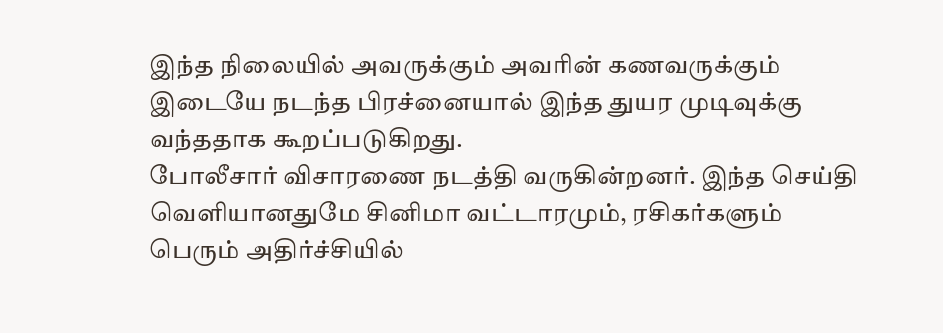இந்த நிலையில் அவருக்கும் அவரின் கணவருக்கும் இடையே நடந்த பிரச்னையால் இந்த துயர முடிவுக்கு வந்ததாக கூறப்படுகிறது.
போலீசார் விசாரணை நடத்தி வருகின்றனர். இந்த செய்தி வெளியானதுமே சினிமா வட்டாரமும், ரசிகர்களும் பெரும் அதிர்ச்சியில்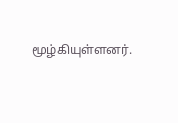மூழ்கியுள்ளனர்.